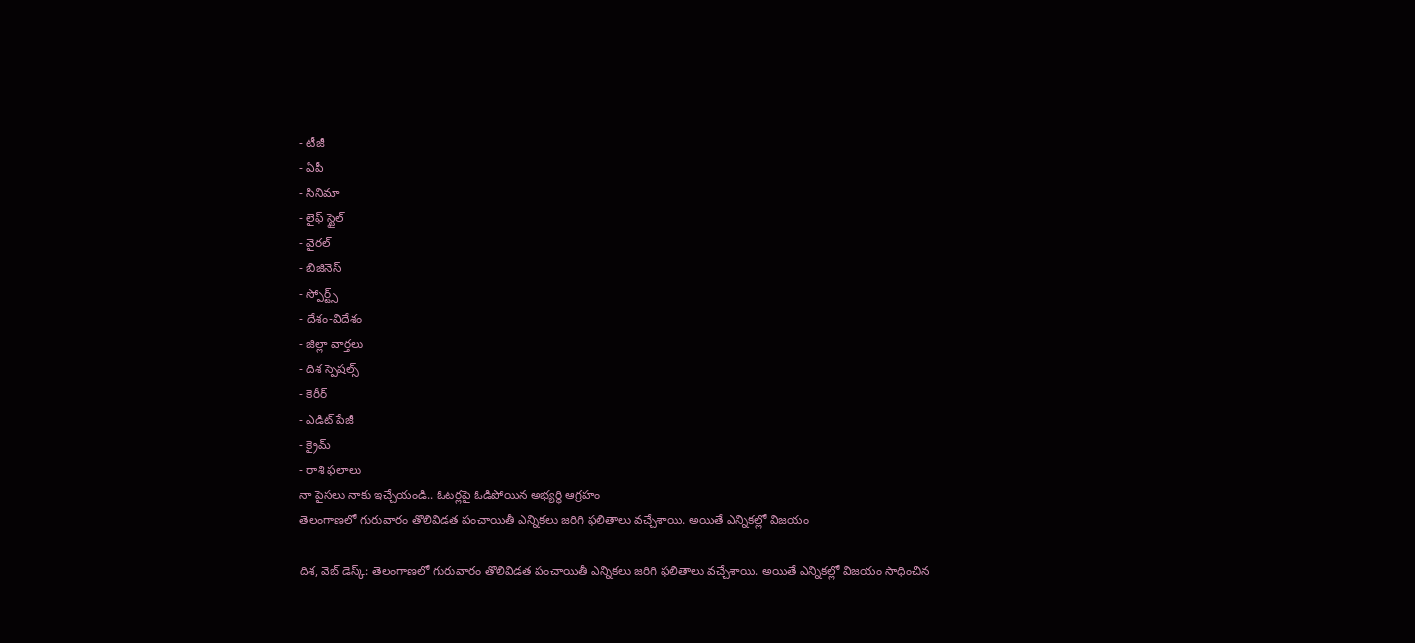- టీజీ
- ఏపీ
- సినిమా
- లైఫ్ స్టైల్
- వైరల్
- బిజినెస్
- స్పోర్ట్స్
- దేశం-విదేశం
- జిల్లా వార్తలు
- దిశ స్పెషల్స్
- కెరీర్
- ఎడిట్ పేజీ
- క్రైమ్
- రాశి ఫలాలు
నా పైసలు నాకు ఇచ్చేయండి.. ఓటర్లపై ఓడిపోయిన అభ్యర్థి ఆగ్రహం
తెలంగాణలో గురువారం తొలివిడత పంచాయితీ ఎన్నికలు జరిగి ఫలితాలు వచ్చేశాయి. అయితే ఎన్నికల్లో విజయం

దిశ, వెబ్ డెస్క్: తెలంగాణలో గురువారం తొలివిడత పంచాయితీ ఎన్నికలు జరిగి ఫలితాలు వచ్చేశాయి. అయితే ఎన్నికల్లో విజయం సాధించిన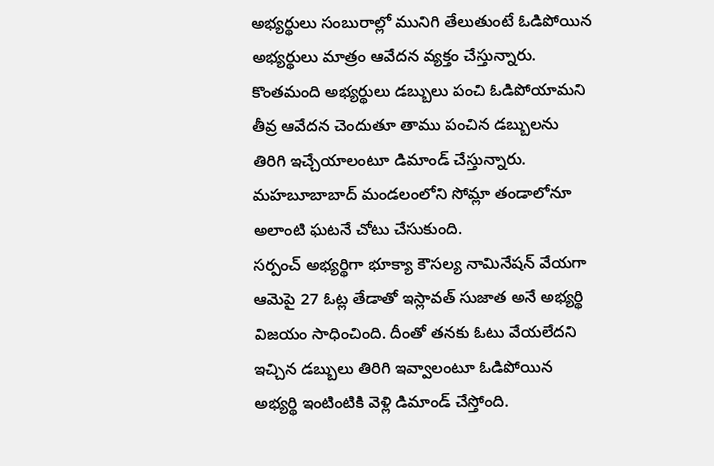అభ్యర్థులు సంబురాల్లో మునిగి తేలుతుంటే ఓడిపోయిన అభ్యర్థులు మాత్రం ఆవేదన వ్యక్తం చేస్తున్నారు. కొంతమంది అభ్యర్థులు డబ్బులు పంచి ఓడిపోయామని తీవ్ర ఆవేదన చెందుతూ తాము పంచిన డబ్బులను తిరిగి ఇచ్చేయాలంటూ డిమాండ్ చేస్తున్నారు. మహబూబాబాద్ మండలంలోని సోమ్లా తండాలోనూ అలాంటి ఘటనే చోటు చేసుకుంది.
సర్పంచ్ అభ్యర్థిగా భూక్యా కౌసల్య నామినేషన్ వేయగా ఆమెపై 27 ఓట్ల తేడాతో ఇస్లావత్ సుజాత అనే అభ్యర్థి విజయం సాధించింది. దీంతో తనకు ఓటు వేయలేదని ఇచ్చిన డబ్బులు తిరిగి ఇవ్వాలంటూ ఓడిపోయిన అభ్యర్థి ఇంటింటికి వెళ్లి డిమాండ్ చేస్తోంది.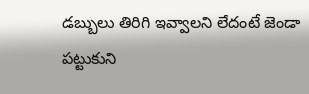డబ్బులు తిరిగి ఇవ్వాలని లేదంటే జెండా పట్టుకుని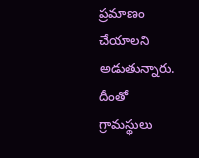ప్రమాణం చేయాలని అడుతున్నారు. దీంతో గ్రామస్థులు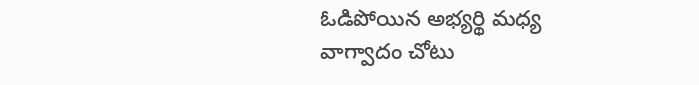ఓడిపోయిన అభ్యర్థి మధ్య వాగ్వాదం చోటు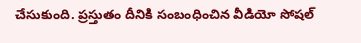చేసుకుంది. ప్రస్తుతం దీనికి సంబంధించిన వీడియో సోషల్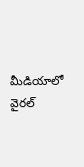మీడియాలో వైరల్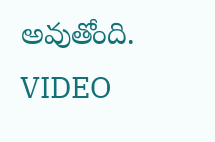అవుతోంది. VIDEO